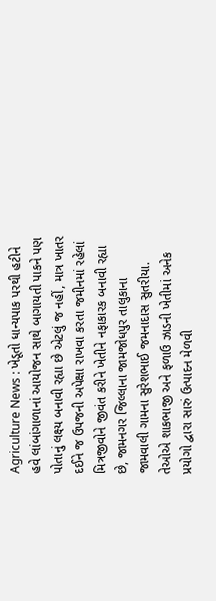Agriculture News : ખેડૂતો ધાન્યપાક પરથી હટીને હવે લાંબાંગાળાનાં આયોજન સાથે બાગાયતી પાકને પણ પોતાનું લક્ષ્ય બનાવી રહ્યા છે એટલું જ નહીં, માત્ર ખાતર દઈને જ ઉપજની અપેક્ષા રાખવા કરતા જમીનમાં રહેલાં મિત્રજીવોને જીવંત કરીને ખેતીને નફાકારક બનાવી રહ્યા છે, જામનગર જિલ્લાના જામજોધપુર તાલુકાના જામવાલી ગામના સુરેશભાઈ જમનાદાસ સુતરીયા. તેઓએ શાકભાજી અને ફળાઉ ઝાડની ખેતીમાં અનેક પ્રયોગો દ્વારા સારું ઉત્પાદન મેળવી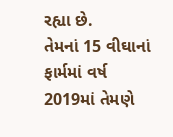રહ્યા છે.
તેમનાં 15 વીઘાનાં ફાર્મમાં વર્ષ 2019માં તેમણે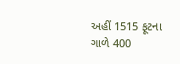અહીં 1515 ફૂટના ગાળે 400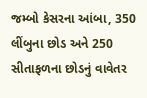જમ્બો કેસરના આંબા, 350 લીંબુના છોડ અને 250 સીતાફળના છોડનું વાવેતર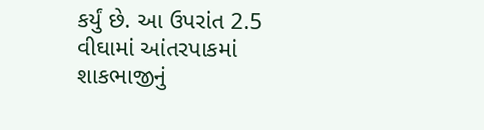કર્યું છે. આ ઉપરાંત 2.5 વીઘામાં આંતરપાકમાં શાકભાજીનું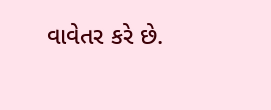વાવેતર કરે છે.